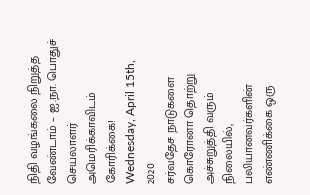நிதி வழங்கலை நிறுத்த வேண்டாம் – ஐ.நா. பொதுச் செயலாளர் அமெரிக்காவிடம் கோரிக்கை!
Wednesday, April 15th, 2020
சர்வதேச நாடுகளை கொரோனா தொற்று அச்சுறுத்தி வரும் நிலையில், பலியானவர்களின் எண்ணிக்கை ஒரு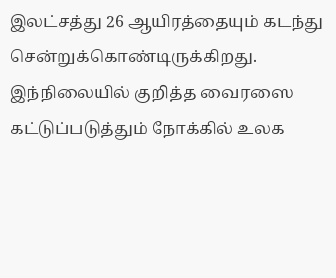இலட்சத்து 26 ஆயிரத்தையும் கடந்து சென்றுக்கொண்டிருக்கிறது.
இந்நிலையில் குறித்த வைரஸை கட்டுப்படுத்தும் நோக்கில் உலக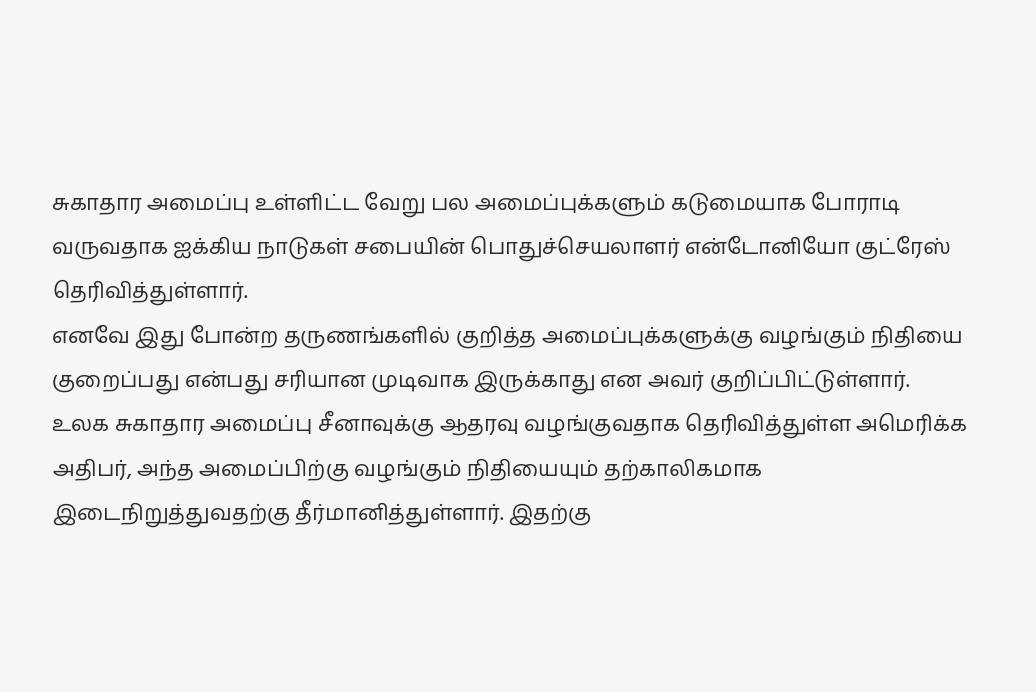சுகாதார அமைப்பு உள்ளிட்ட வேறு பல அமைப்புக்களும் கடுமையாக போராடி வருவதாக ஐக்கிய நாடுகள் சபையின் பொதுச்செயலாளர் என்டோனியோ குட்ரேஸ் தெரிவித்துள்ளார்.
எனவே இது போன்ற தருணங்களில் குறித்த அமைப்புக்களுக்கு வழங்கும் நிதியை குறைப்பது என்பது சரியான முடிவாக இருக்காது என அவர் குறிப்பிட்டுள்ளார்.
உலக சுகாதார அமைப்பு சீனாவுக்கு ஆதரவு வழங்குவதாக தெரிவித்துள்ள அமெரிக்க அதிபர், அந்த அமைப்பிற்கு வழங்கும் நிதியையும் தற்காலிகமாக இடைநிறுத்துவதற்கு தீர்மானித்துள்ளார். இதற்கு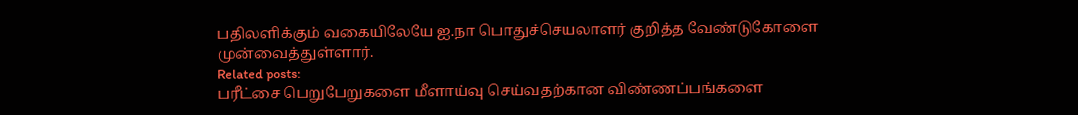பதிலளிக்கும் வகையிலேயே ஐ.நா பொதுச்செயலாளர் குறித்த வேண்டுகோளை முன்வைத்துள்ளார்.
Related posts:
பரீட்சை பெறுபேறுகளை மீளாய்வு செய்வதற்கான விண்ணப்பங்களை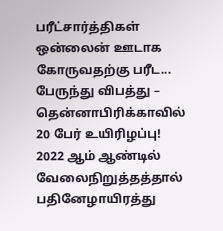பரீட்சார்த்திகள் ஒன்லைன் ஊடாக கோருவதற்கு பரீட...
பேருந்து விபத்து – தென்னாபிரிக்காவில் 20 பேர் உயிரிழப்பு!
2022 ஆம் ஆண்டில் வேலைநிறுத்தத்தால் பதினேழாயிரத்து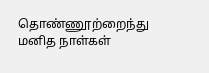தொண்ணூற்றைந்து மனித நாள்கள்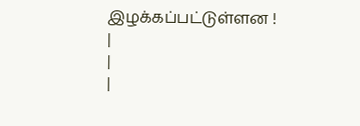இழக்கப்பட்டுள்ளன !
|
|
|